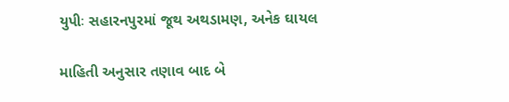યુપીઃ સહારનપુરમાં જૂથ અથડામણ, અનેક ઘાયલ

માહિતી અનુસાર તણાવ બાદ બે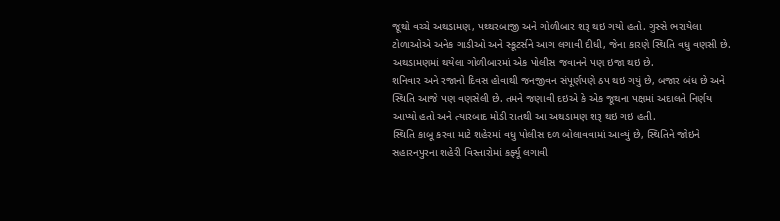જૂથો વચ્ચે અથડામણ, પથ્થરબાજી અને ગોળીબાર શરૂ થઇ ગયો હતો. ગુસ્સે ભરાયેલા ટોળાઓએ અનેક ગાડીઓ અને સ્કૂટર્સને આગ લગાવી દીધી, જેના કારણે સ્થિતિ વધુ વણસી છે. અથડામણમાં થયેલા ગોળીબારમાં એક પોલીસ જવાનને પણ ઇજા થઇ છે.
શનિવાર અને રજાનો દિવસ હોવાથી જનજીવન સંપૂર્ણપણે ઠપ થઇ ગયું છે, બજાર બંધ છે અને સ્થિતિ આજે પણ વણસેલી છે. તમને જણાવી દઇએ કે એક જૂથના પક્ષમાં અદાલતે નિર્ણય આપ્યો હતો અને ત્યારબાદ મોડી રાતથી આ અથડામણ શરૂ થઇ ગઇ હતી.
સ્થિતિ કાબૂ કરવા માટે શહેરમાં વધુ પોલીસ દળ બોલાવવામાં આવ્યું છે, સ્થિતિને જોઇને સહારનપુરના શહેરી વિસ્તારોમાં કર્ફ્યૂ લગાવી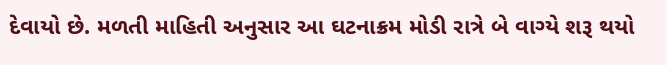દેવાયો છે. મળતી માહિતી અનુસાર આ ઘટનાક્રમ મોડી રાત્રે બે વાગ્યે શરૂ થયો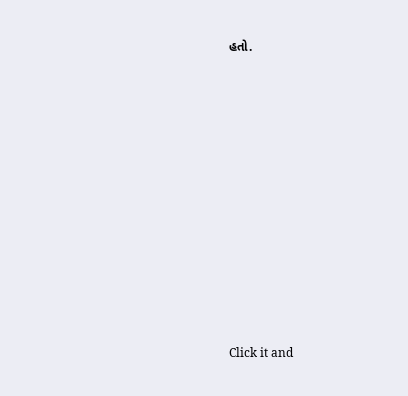હતો.












Click it and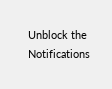Unblock the Notifications